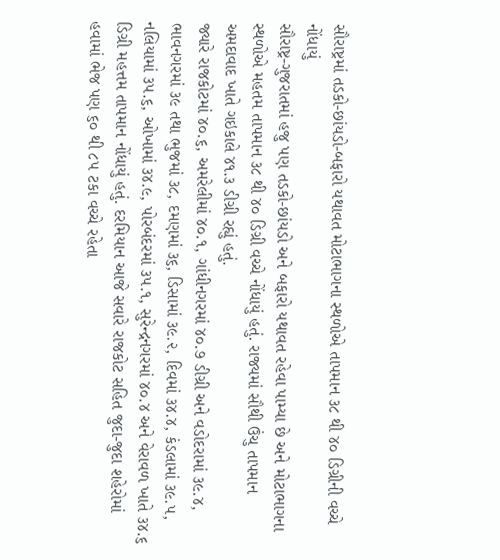સૌરાષ્ટ્રમાં તડકો-છાંયડો-બફારો યથાવત મોટાભાગના સ્થળોએ તાપમાન ૩૮ થી ૪૦ ડિગ્રીની વચ્ચે નોંધાયું
સૌરાષ્ટ્ર-ગુજરાતમાં હજુ પણ તડકો-છાંયડો અને બફારો યથાવત રહેવા પામ્યા છે અને મોટાભાગના સ્થળોએ મહતમ તાપમાન ૩૮ થી ૪૦ ડિગ્રી વચ્ચે નોંધાયું હતું. રાજ્યમાં સૌથી ઉંચુ તાપમાન અમદાવાદ ખાતે ગઇકાલે ૪૧.૩ ડીગ્રી રહ્યું હતું.
જ્યારે રાજકોટમાં ૪૦.૬, અમરેલીમાં ૪૦.૧, ગાંધીનગરમાં ૪૦.૭ ડીગ્રી અને વડોદરામાં ૩૯.૪, ભાવનગરમાં ૩૯ તથા ભુજમાં ૩૮, દમણમાં ૩૬, ડિસામાં ૩૯.૨, દિવમાં ૩૪.૪, કંડલામાં ૩૯.૫, નલિયામાં ૩૫.૬, ઓખામાં ૩૪.૯, પોરબંદરમાં ૩૫.૧, સુરેન્દ્રનગરમાં ૪૦.૪ અને વેરાવળ ખાતે ૩૪.૬ ડિગ્રી મહત્તમ તાપમાન નોંધાયું હતું. દરમિયાન આજે સવારે રાજકોટ સહિત જુદા-જુદા શહેરોમાં હવામાં ભેજ પણ ૬૦ થી ૮૫ ટકા વચ્ચે રહેતા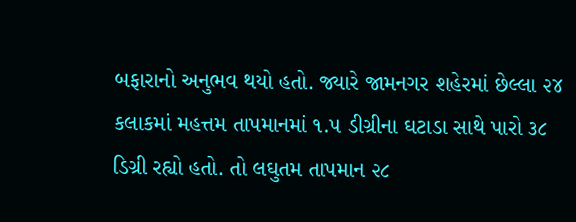બફારાનો અનુભવ થયો હતો. જ્યારે જામનગર શહેરમાં છેલ્લા ૨૪ કલાકમાં મહત્તમ તાપમાનમાં ૧.૫ ડીગ્રીના ઘટાડા સાથે પારો ૩૮ ડિગ્રી રહ્યો હતો. તો લઘુતમ તાપમાન ૨૮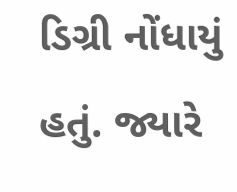ડિગ્રી નોંધાયું હતું. જ્યારે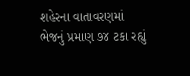શહેરના વાતાવરણમાં ભેજનું પ્રમાણ ૭૪ ટકા રહ્યું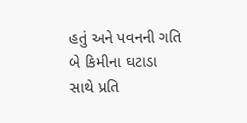હતું અને પવનની ગતિ બે કિમીના ઘટાડા સાથે પ્રતિ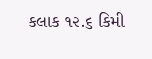કલાક ૧૨.૬ કિમી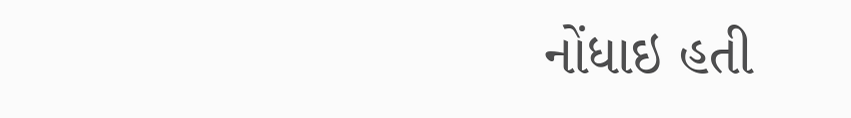નોંધાઇ હતી